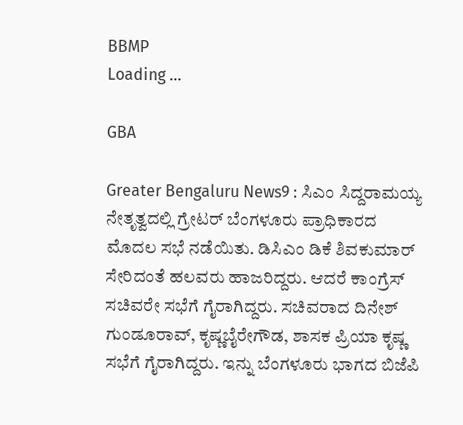BBMP
Loading ...

GBA

Greater Bengaluru News9 : ಸಿಎಂ ಸಿದ್ದರಾಮಯ್ಯ ನೇತೃತ್ವದಲ್ಲಿ ಗ್ರೇಟರ್‌ ಬೆಂಗಳೂರು ಪ್ರಾಧಿಕಾರದ ಮೊದಲ ಸಭೆ ನಡೆಯಿತು. ಡಿಸಿಎಂ ಡಿಕೆ ಶಿವಕುಮಾರ್ ಸೇರಿದಂತೆ ಹಲವರು ಹಾಜರಿದ್ದರು. ಆದರೆ ಕಾಂಗ್ರೆಸ್‌ ಸಚಿವರೇ ಸಭೆಗೆ ಗೈರಾಗಿದ್ದರು. ಸಚಿವರಾದ ದಿನೇಶ್ ಗುಂಡೂರಾವ್, ಕೃಷ್ಣಬೈರೇಗೌಡ, ಶಾಸಕ ಪ್ರಿಯಾ ಕೃಷ್ಣ ಸಭೆಗೆ ಗೈರಾಗಿದ್ದರು. ಇನ್ನು ಬೆಂಗಳೂರು ಭಾಗದ ಬಿಜೆಪಿ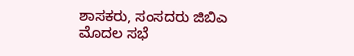ಶಾಸಕರು, ಸಂಸದರು ಜಿಬಿಎ ಮೊದಲ ಸಭೆ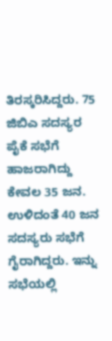ತಿರಸ್ಕರಿಸಿದ್ದರು. 75 ಜಿಬಿಎ ಸದಸ್ಯರ ಪೈಕೆ ಸಭೆಗೆ ಹಾಜರಾಗಿದ್ದು ಕೇವಲ 35 ಜನ. ಉಳಿದಂತೆ 40 ಜನ ಸದಸ್ಯರು ಸಭೆಗೆ ಗೈರಾಗಿದ್ದರು. ಇನ್ನು ಸಭೆಯಲ್ಲಿ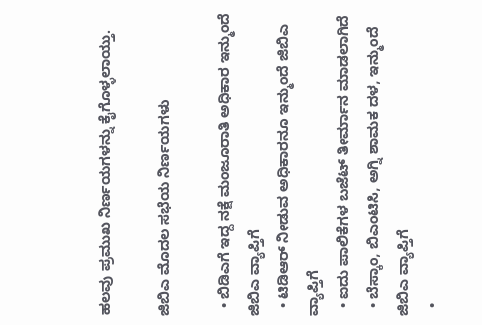ಹಲವು ಪ್ರಮುಖ ನಿರ್ಣಯಗಳನ್ನು ಕೈಗೊಳ್ಳಲಾಯ್ತು.

ಜಿಬಿಎ ಮೊದಲ ಸಭೆಯ ನಿರ್ಣಯಗಳು

  • ಬಿಡಿಎಗೆ ಇದ್ದ ನಕ್ಷೆ ಮಂಜೂರಾತಿ ಅಧಿಕಾರ ಇನ್ಮುಂದೆ ಜಿಬಿಎ ವ್ಯಾಪ್ತಿಗೆ
  • ಟಿಡಿಆರ್ ನೀಡುವ ಅಧಿಕಾರನೂ ಇನ್ಮುಂದೆ ಜಿಬಿಎ ವ್ಯಾಪ್ತಿಗೆ
  • ಐದು ಪಾಲಿಕೆಗಳ ಬಜೆಟ್ ತೀರ್ಮಾನ ಮಾಡಲಾಗಿದೆ
  • ಬೆಸ್ಕಾಂ, ಬಿಎಂಟಿಸಿ, ಅಗ್ನಿ ಶಾಮಕ ದಳ, ಇನ್ಮುಂದೆ ಜಿಬಿಎ ವ್ಯಾಪ್ತಿಗೆ
  •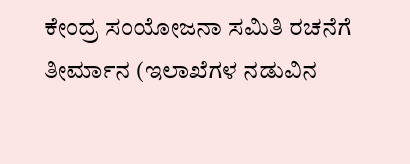ಕೇಂದ್ರ ಸಂಯೋಜನಾ ಸಮಿತಿ ರಚನೆಗೆ ತೀರ್ಮಾನ (ಇಲಾಖೆಗಳ ನಡುವಿನ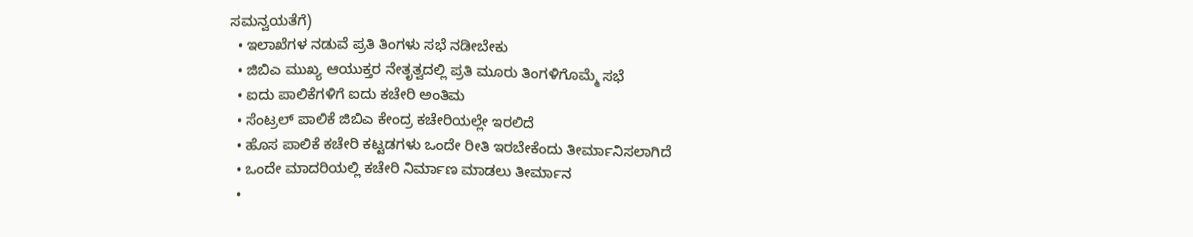ಸಮನ್ವಯತೆಗೆ)
  • ಇಲಾಖೆಗಳ ನಡುವೆ ಪ್ರತಿ ತಿಂಗಳು ಸಭೆ ನಡೀಬೇಕು
  • ಜಿಬಿಎ ಮುಖ್ಯ ಆಯುಕ್ತರ ನೇತೃತ್ವದಲ್ಲಿ ಪ್ರತಿ ಮೂರು ತಿಂಗಳಿಗೊಮ್ಮೆ ಸಭೆ
  • ಐದು ಪಾಲಿಕೆಗಳಿಗೆ ಐದು ಕಚೇರಿ ಅಂತಿಮ
  • ಸೆಂಟ್ರಲ್ ಪಾಲಿಕೆ ಜಿಬಿಎ ಕೇಂದ್ರ ಕಚೇರಿಯಲ್ಲೇ ಇರಲಿದೆ
  • ಹೊಸ ಪಾಲಿಕೆ ಕಚೇರಿ ಕಟ್ಟಡಗಳು ಒಂದೇ ರೀತಿ ಇರಬೇಕೆಂದು ತೀರ್ಮಾನಿಸಲಾಗಿದೆ
  • ಒಂದೇ ಮಾದರಿಯಲ್ಲಿ ಕಚೇರಿ ನಿರ್ಮಾಣ ಮಾಡಲು ತೀರ್ಮಾನ
  •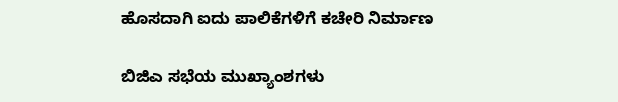ಹೊಸದಾಗಿ ಐದು ಪಾಲಿಕೆಗಳಿಗೆ ಕಚೇರಿ ನಿರ್ಮಾಣ

ಬಿಜಿಎ ಸಭೆಯ ಮುಖ್ಯಾಂಶಗಳು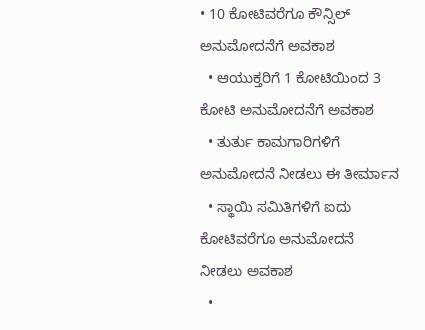• 10 ಕೋಟಿವರೆಗೂ ಕೌನ್ಸಿಲ್ ಅನುಮೋದನೆಗೆ ಅವಕಾಶ
  • ಆಯುಕ್ತರಿಗೆ 1 ಕೋಟಿಯಿಂದ 3 ಕೋಟಿ ಅನುಮೋದನೆಗೆ ಅವಕಾಶ
  • ತುರ್ತು ಕಾಮಗಾರಿಗಳಿಗೆ ಅನುಮೋದನೆ ನೀಡಲು ಈ ತೀರ್ಮಾನ
  • ಸ್ಥಾಯಿ ಸಮಿತಿಗಳಿಗೆ ಐದು ಕೋಟಿವರೆಗೂ ಅನುಮೋದನೆ ನೀಡಲು ಅವಕಾಶ
  •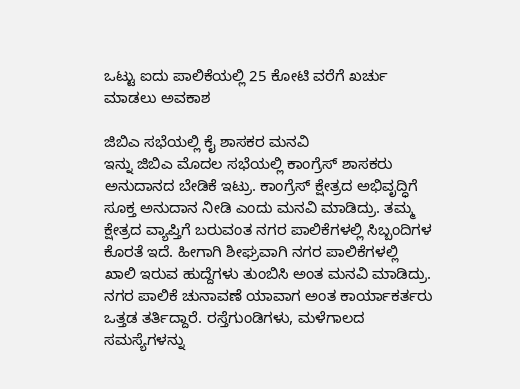ಒಟ್ಟು ಐದು ಪಾಲಿಕೆಯಲ್ಲಿ 25 ಕೋಟಿ ವರೆಗೆ ಖರ್ಚು ಮಾಡಲು ಅವಕಾಶ

ಜಿಬಿಎ ಸಭೆಯಲ್ಲಿ ಕೈ ಶಾಸಕರ ಮನವಿ
ಇನ್ನು ಜಿಬಿಎ ಮೊದಲ ಸಭೆಯಲ್ಲಿ ಕಾಂಗ್ರೆಸ್ ಶಾಸಕರು ಅನುದಾನದ ಬೇಡಿಕೆ ಇಟ್ರು. ಕಾಂಗ್ರೆಸ್ ಕ್ಷೇತ್ರದ ಅಭಿವೃದ್ಧಿಗೆ ಸೂಕ್ತ ಅನುದಾನ ನೀಡಿ ಎಂದು ಮನವಿ ಮಾಡಿದ್ರು. ತಮ್ಮ ಕ್ಷೇತ್ರದ ವ್ಯಾಪ್ತಿಗೆ ಬರುವಂತ ನಗರ ಪಾಲಿಕೆಗಳಲ್ಲಿ ಸಿಬ್ಬಂದಿಗಳ‌ ಕೊರತೆ ಇದೆ. ಹೀಗಾಗಿ ಶೀಘ್ರವಾಗಿ ನಗರ ಪಾಲಿಕೆಗಳಲ್ಲಿ ಖಾಲಿ ಇರುವ ಹುದ್ದೆಗಳು ತುಂಬಿಸಿ ಅಂತ ಮನವಿ ಮಾಡಿದ್ರು. ನಗರ ಪಾಲಿಕೆ ಚುನಾವಣೆ ಯಾವಾಗ ಅಂತ ಕಾರ್ಯಾಕರ್ತರು ಒತ್ತಡ ತರ್ತಿದ್ದಾರೆ. ರಸ್ತೆಗುಂಡಿಗಳು, ಮಳೆಗಾಲದ ಸಮಸ್ಯೆಗಳನ್ನು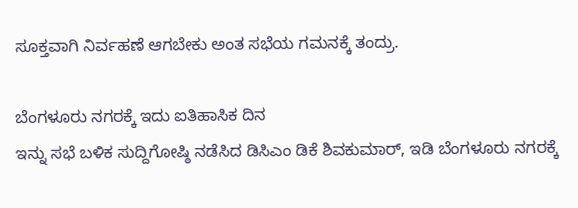ಸೂಕ್ತವಾಗಿ ನಿರ್ವಹಣೆ ಆಗಬೇಕು ಅಂತ ಸಭೆಯ ಗಮನಕ್ಕೆ ತಂದ್ರು.

ಬೆಂಗಳೂರು ನಗರಕ್ಕೆ ಇದು ಐತಿಹಾಸಿಕ ದಿನ
ಇನ್ನು ಸಭೆ ಬಳಿಕ ಸುದ್ದಿಗೋಷ್ಠಿ ನಡೆಸಿದ ಡಿಸಿಎಂ ಡಿಕೆ ಶಿವಕುಮಾರ್, ಇಡಿ ಬೆಂಗಳೂರು‌ ನಗರಕ್ಕೆ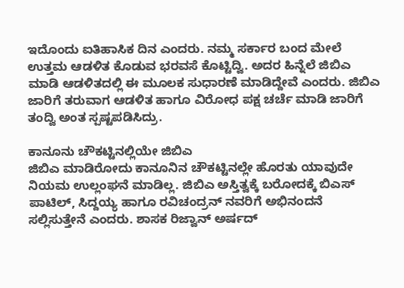ಇದೊಂದು ಐತಿಹಾಸಿಕ ದಿನ ಎಂದರು. ನಮ್ಮ ಸರ್ಕಾರ ಬಂದ ಮೇಲೆ ಉತ್ತಮ ಆಡಳಿತ ಕೊಡುವ ಭರವಸೆ ಕೊಟ್ಟಿದ್ವಿ. ಅದರ ಹಿನ್ನೆಲೆ ಜಿಬಿಎ ಮಾಡಿ ಆಡಳಿತದಲ್ಲಿ ಈ ಮೂಲಕ ಸುಧಾರಣೆ ಮಾಡಿದ್ದೇವೆ ಎಂದರು. ಜಿಬಿಎ ಜಾರಿಗೆ ತರುವಾಗ ಆಡಳಿತ ಹಾಗೂ ವಿರೋಧ ಪಕ್ಷ ಚರ್ಚೆ ಮಾಡಿ ಜಾರಿಗೆ ತಂದ್ವಿ ಅಂತ ಸ್ಪಷ್ಟಪಡಿಸಿದ್ರು.

ಕಾನೂನು ಚೌಕಟ್ಟಿನಲ್ಲಿಯೇ ಜಿಬಿಎ
ಜಿಬಿಎ ಮಾಡಿರೋದು ಕಾನೂನಿನ ಚೌಕಟ್ಟಿನಲ್ಲೇ ಹೊರತು ಯಾವುದೇ ನಿಯಮ ಉಲ್ಲಂಘನೆ ಮಾಡಿಲ್ಲ. ಜಿಬಿಎ ಅಸ್ತಿತ್ವಕ್ಕೆ ಬರೋದಕ್ಕೆ ಬಿಎಸ್ ಪಾಟಿಲ್, ಸಿದ್ದಯ್ಯ ಹಾಗೂ ರವಿಚಂದ್ರನ್ ನವರಿಗೆ ಅಭಿನಂದನೆ ಸಲ್ಲಿಸುತ್ತೇನೆ ಎಂದರು. ಶಾಸಕ ರಿಜ್ವಾನ್ ಅರ್ಷದ್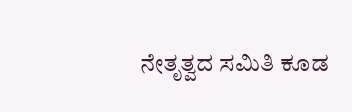ನೇತೃತ್ವದ ಸಮಿತಿ ಕೂಡ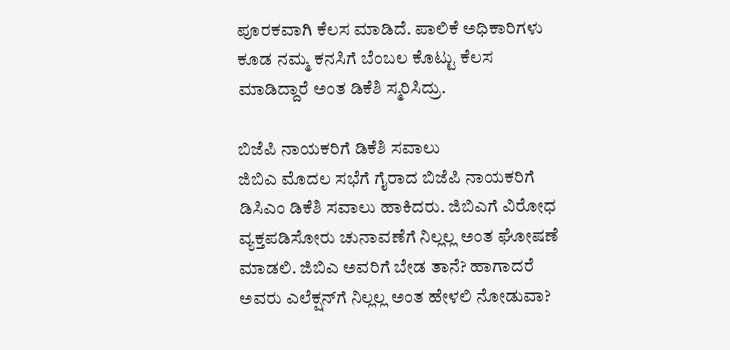ಪೂರಕವಾಗಿ ಕೆಲಸ ಮಾಡಿದೆ. ಪಾಲಿಕೆ ಅಧಿಕಾರಿಗಳು ಕೂಡ ನಮ್ಮ‌ ಕನಸಿಗೆ ಬೆಂಬಲ ಕೊಟ್ಟು ಕೆಲಸ ಮಾಡಿದ್ದಾರೆ ಅಂತ ಡಿಕೆಶಿ ಸ್ಮರಿಸಿದ್ರು.

ಬಿಜೆಪಿ ನಾಯಕರಿಗೆ ಡಿಕೆಶಿ ಸವಾಲು
ಜಿಬಿಎ ಮೊದಲ ಸಭೆಗೆ ಗೈರಾದ ಬಿಜೆಪಿ ನಾಯಕರಿಗೆ ಡಿಸಿಎಂ ಡಿಕೆಶಿ ಸವಾಲು ಹಾಕಿದರು. ಜಿಬಿಎಗೆ ವಿರೋಧ ವ್ಯಕ್ತಪಡಿಸೋರು ಚುನಾವಣೆಗೆ ನಿಲ್ಲಲ್ಲ ಅಂತ ಘೋಷಣೆ ಮಾಡಲಿ. ಜಿಬಿಎ ಅವರಿಗೆ ಬೇಡ ತಾನೆ? ಹಾಗಾದರೆ ಅವರು ಎಲೆಕ್ಷನ್‌ಗೆ ನಿಲ್ಲಲ್ಲ ಅಂತ ಹೇಳಲಿ ನೋಡುವಾ?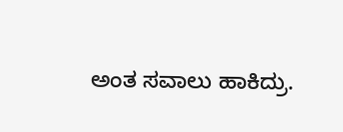ಅಂತ ಸವಾಲು ಹಾಕಿದ್ರು.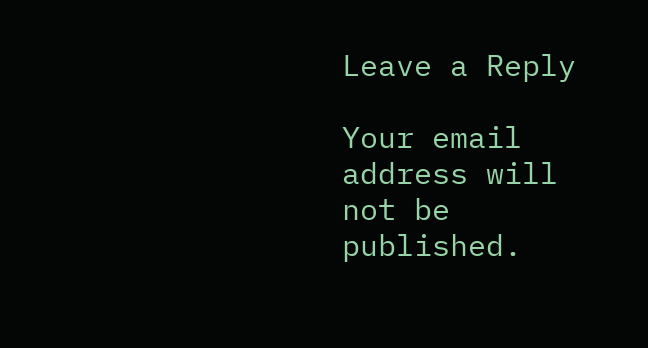Leave a Reply

Your email address will not be published.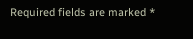Required fields are marked *